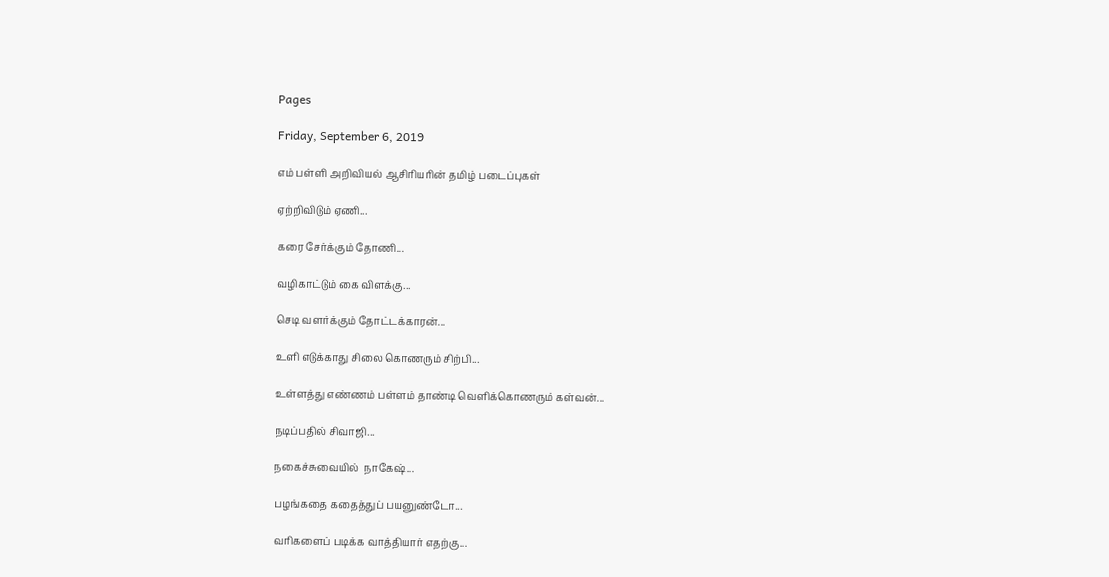Pages

Friday, September 6, 2019

எம் பள்ளி அறிவியல் ஆசிரியரின் தமிழ் படைப்புகள்

ஏற்றிவிடும் ஏணி...

கரை சேர்க்கும் தோணி...

வழிகாட்டும் கை விளக்கு...

செடி வளர்க்கும் தோட்டக்காரன்...

உளி எடுக்காது சிலை கொணரும் சிற்பி...

உள்ளத்து எண்ணம் பள்ளம் தாண்டி வெளிக்கொணரும் கள்வன்...

நடிப்பதில் சிவாஜி...

நகைச்சுவையில்  நாகேஷ்...

பழங்கதை கதைத்துப் பயனுண்டோ...

வரிகளைப் படிக்க வாத்தியார் எதற்கு...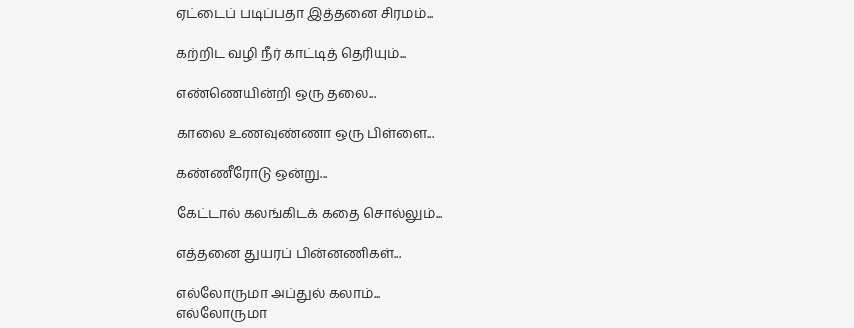ஏட்டைப் படிப்பதா இத்தனை சிரமம்...

கற்றிட வழி நீர் காட்டித் தெரியும்...

எண்ணெயின்றி ஒரு தலை...

காலை உணவுண்ணா ஒரு பிள்ளை...

கண்ணீரோடு ஒன்று...

கேட்டால் கலங்கிடக் கதை சொல்லும்...

எத்தனை துயரப் பின்னணிகள்...

எல்லோருமா அப்துல் கலாம்...
எல்லோருமா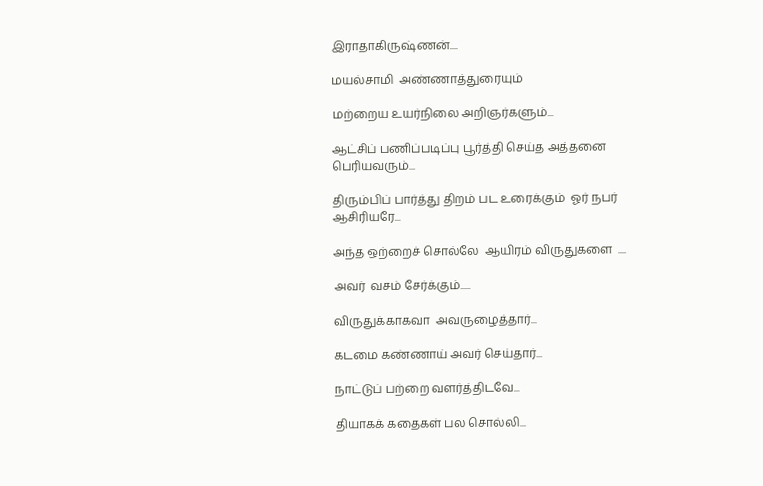இராதாகிருஷ்ணன்....

மயல்சாமி  அண்ணாத்துரையும்

மற்றைய உயர்நிலை அறிஞர்களும்...

ஆட்சிப் பணிப்படிப்பு பூர்த்தி செய்த அத்தனை பெரியவரும்...

திரும்பிப் பார்த்து திறம் பட உரைக்கும்  ஓர் நபர்  ஆசிரியரே...

அந்த ஒற்றைச் சொல்லே  ஆயிரம் விருதுகளை  ....

அவர்  வசம் சேர்க்கும்.....

விருதுக்காகவா  அவருழைத்தார்...

கடமை கண்ணாய் அவர் செய்தார்...

நாட்டுப் பற்றை வளர்த்திடவே...

தியாகக் கதைகள் பல சொல்லி...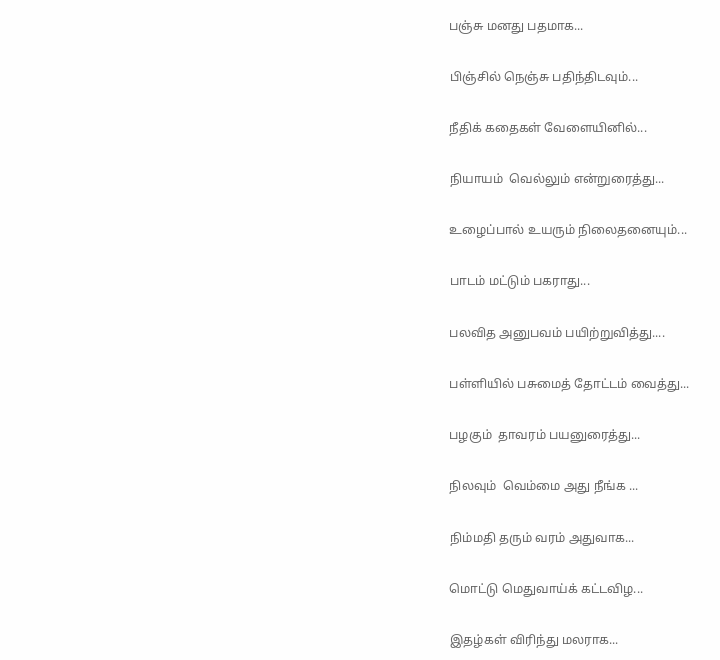பஞ்சு மனது பதமாக...

பிஞ்சில் நெஞ்சு பதிந்திடவும்...

நீதிக் கதைகள் வேளையினில்...

நியாயம்  வெல்லும் என்றுரைத்து...

உழைப்பால் உயரும் நிலைதனையும்...

பாடம் மட்டும் பகராது...

பலவித அனுபவம் பயிற்றுவித்து....

பள்ளியில் பசுமைத் தோட்டம் வைத்து...

பழகும்  தாவரம் பயனுரைத்து...

நிலவும்  வெம்மை அது நீங்க ...

நிம்மதி தரும் வரம் அதுவாக...

மொட்டு மெதுவாய்க் கட்டவிழ...

இதழ்கள் விரிந்து மலராக...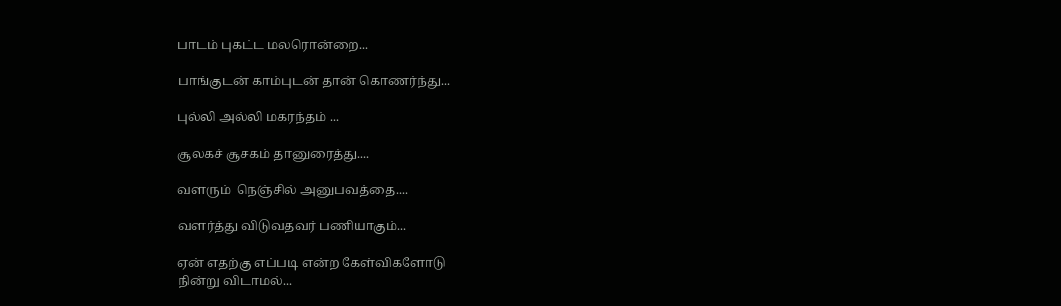பாடம் புகட்ட மலரொன்றை...

பாங்குடன் காம்புடன் தான் கொணர்ந்து...

புல்லி அல்லி மகரந்தம் ...

சூலகச் சூசகம் தானுரைத்து....

வளரும்  நெஞ்சில் அனுபவத்தை....

வளர்த்து விடுவதவர் பணியாகும்...

ஏன் எதற்கு எப்படி என்ற கேள்விகளோடு
நின்று விடாமல்...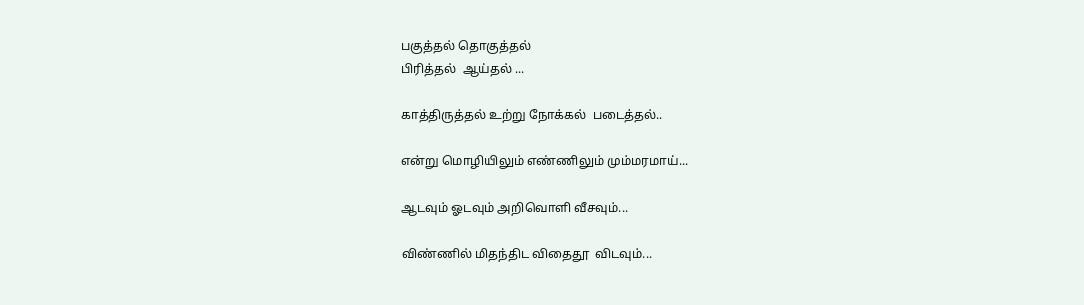பகுத்தல் தொகுத்தல்
பிரித்தல்  ஆய்தல் ...

காத்திருத்தல் உற்று நோக்கல்  படைத்தல்..

என்று மொழியிலும் எண்ணிலும் மும்மரமாய்...

ஆடவும் ஓடவும் அறிவொளி வீசவும்...

விண்ணில் மிதந்திட விதைதூ  விடவும்...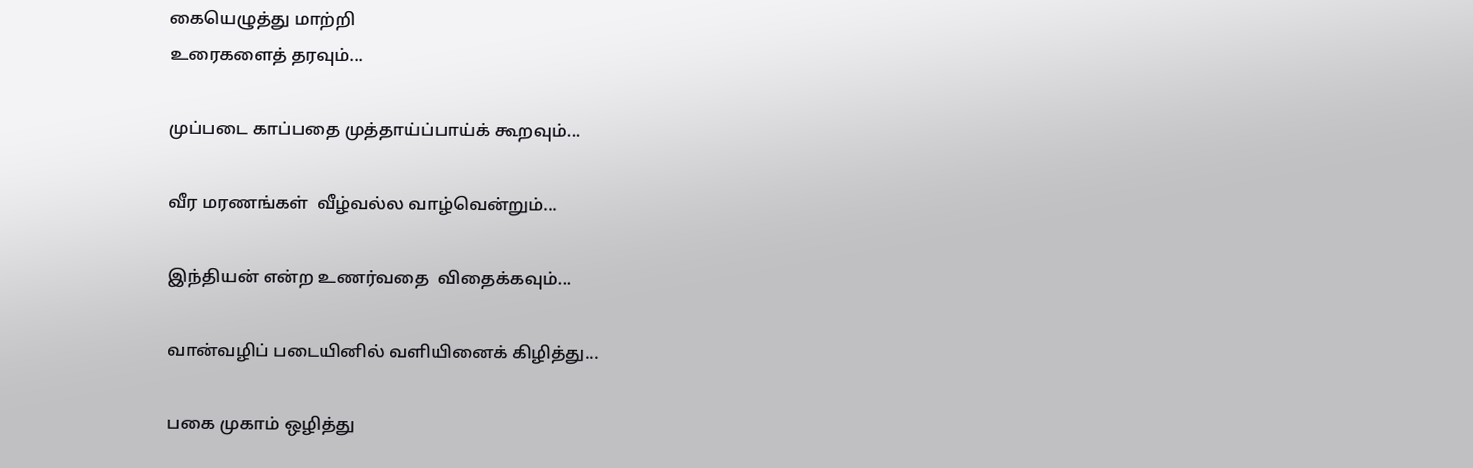கையெழுத்து மாற்றி
உரைகளைத் தரவும்...

முப்படை காப்பதை முத்தாய்ப்பாய்க் கூறவும்...

வீர மரணங்கள்  வீழ்வல்ல வாழ்வென்றும்...

இந்தியன் என்ற உணர்வதை  விதைக்கவும்...

வான்வழிப் படையினில் வளியினைக் கிழித்து...

பகை முகாம் ஒழித்து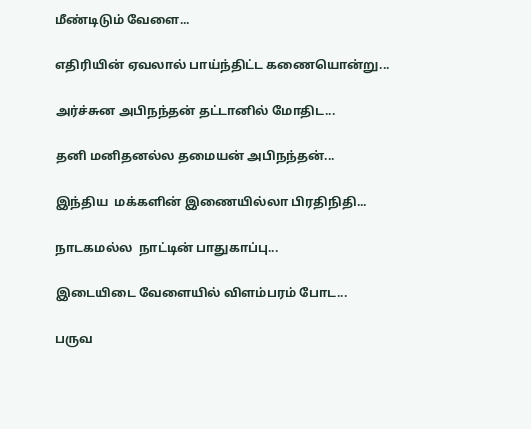மீண்டிடும் வேளை...

எதிரியின் ஏவலால் பாய்ந்திட்ட கணையொன்று...

அர்ச்சுன அபிநந்தன் தட்டானில் மோதிட...

தனி மனிதனல்ல தமையன் அபிநந்தன்...

இந்திய  மக்களின் இணையில்லா பிரதிநிதி...

நாடகமல்ல  நாட்டின் பாதுகாப்பு...

இடையிடை வேளையில் விளம்பரம் போட...

பருவ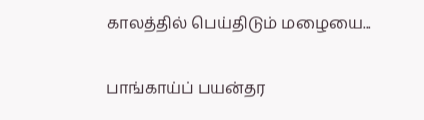காலத்தில் பெய்திடும் மழையை...

பாங்காய்ப் பயன்தர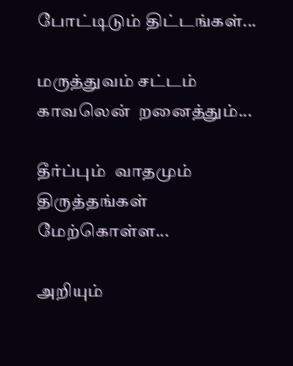போட்டிடும் திட்டங்கள்...

மருத்துவம் சட்டம் காவலென்  றனைத்தும்...

தீர்ப்பும்  வாதமும்   திருத்தங்கள் மேற்கொள்ள...

அறியும்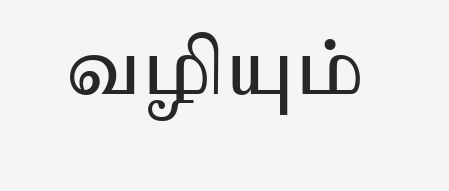வழியும்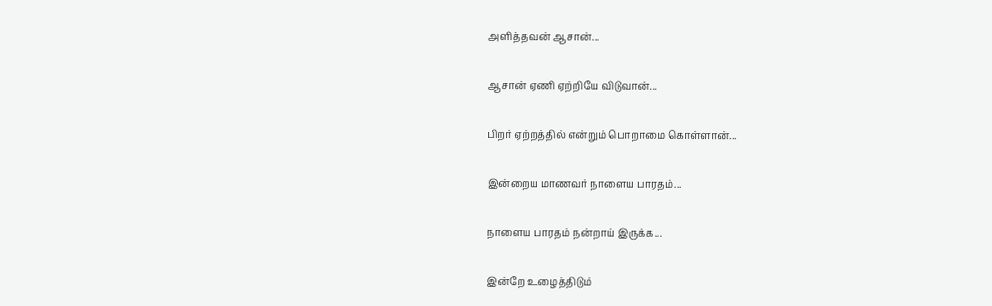அளித்தவன் ஆசான்...

ஆசான் ஏணி ஏற்றியே விடுவான்...

பிறர் ஏற்றத்தில் என்றும் பொறாமை கொள்ளான்...

இன்றைய மாணவர் நாளைய பாரதம்...

நாளைய பாரதம் நன்றாய் இருக்க...

இன்றே உழைத்திடும்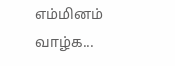எம்மினம் வாழ்க...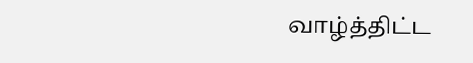வாழ்த்திட்ட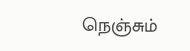நெஞ்சும்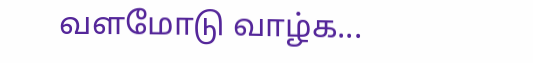வளமோடு வாழ்க...